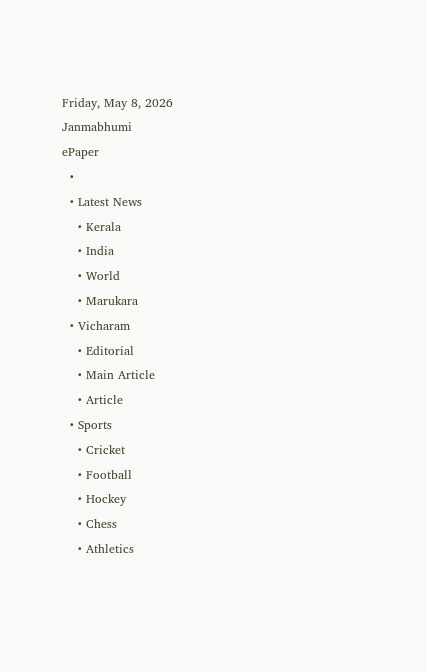Friday, May 8, 2026
Janmabhumi
ePaper
  •
  • Latest News
    • Kerala
    • India
    • World
    • Marukara
  • Vicharam
    • Editorial
    • Main Article
    • Article
  • Sports
    • Cricket
    • Football
    • Hockey
    • Chess
    • Athletics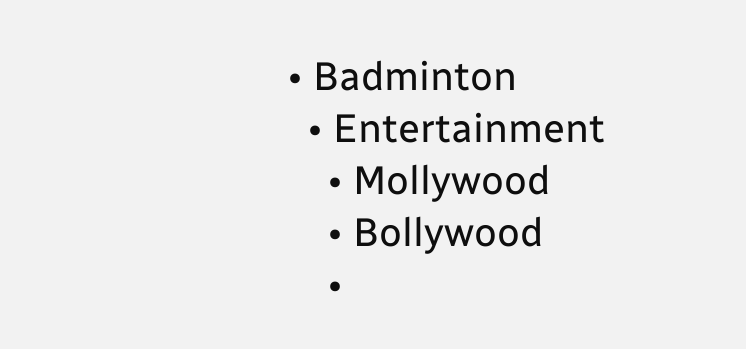• Badminton
  • Entertainment
    • Mollywood
    • Bollywood
    •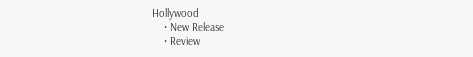Hollywood
    • New Release
    • Review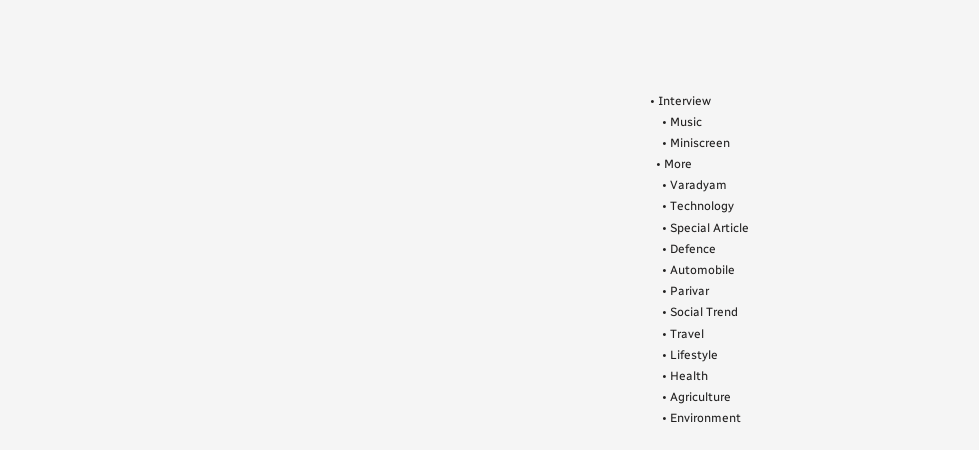• Interview
    • Music
    • Miniscreen
  • More
    • Varadyam
    • Technology
    • Special Article
    • Defence
    • Automobile
    • Parivar
    • Social Trend
    • Travel
    • Lifestyle
    • Health
    • Agriculture
    • Environment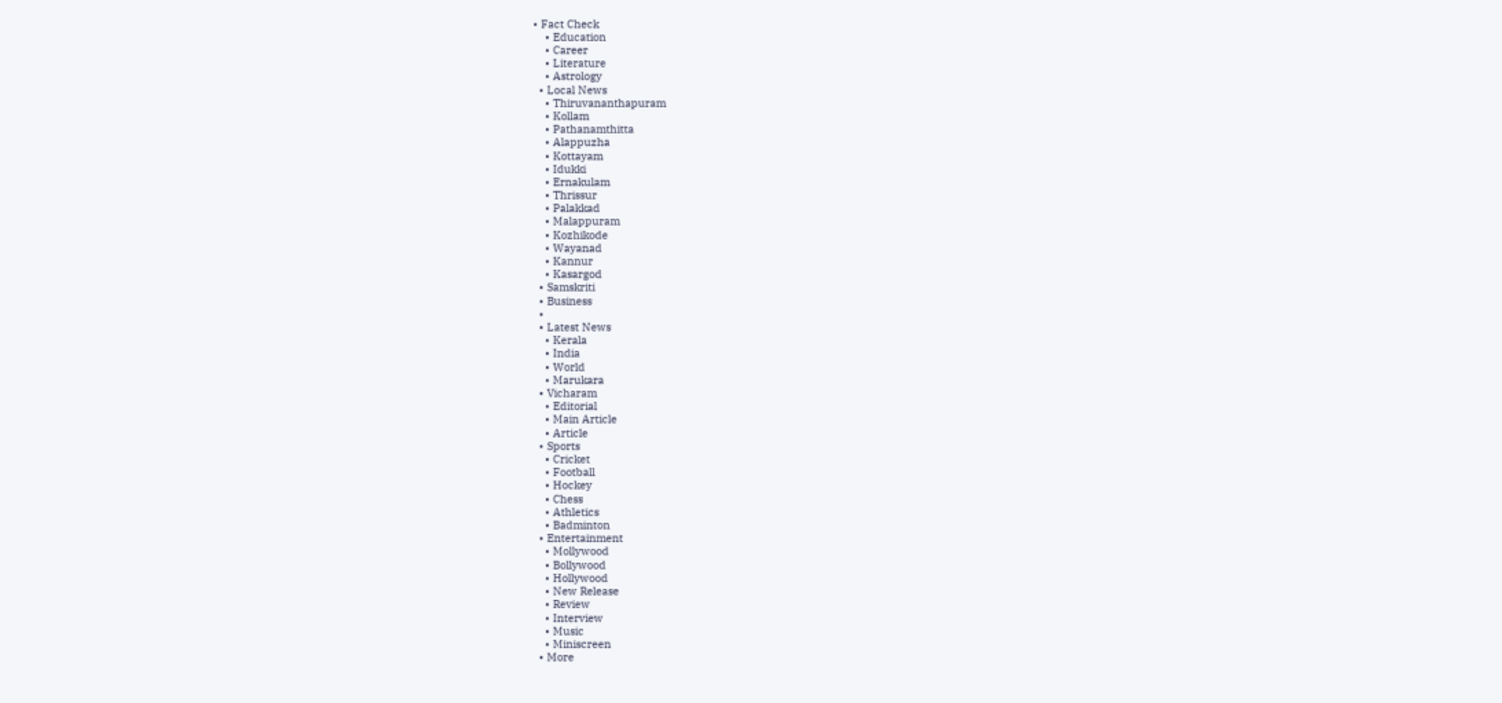• Fact Check
    • Education
    • Career
    • Literature
    • Astrology
  • Local News
    • Thiruvananthapuram
    • Kollam
    • Pathanamthitta
    • Alappuzha
    • Kottayam
    • Idukki
    • Ernakulam
    • Thrissur
    • Palakkad
    • Malappuram
    • Kozhikode
    • Wayanad
    • Kannur
    • Kasargod
  • Samskriti
  • Business
  •
  • Latest News
    • Kerala
    • India
    • World
    • Marukara
  • Vicharam
    • Editorial
    • Main Article
    • Article
  • Sports
    • Cricket
    • Football
    • Hockey
    • Chess
    • Athletics
    • Badminton
  • Entertainment
    • Mollywood
    • Bollywood
    • Hollywood
    • New Release
    • Review
    • Interview
    • Music
    • Miniscreen
  • More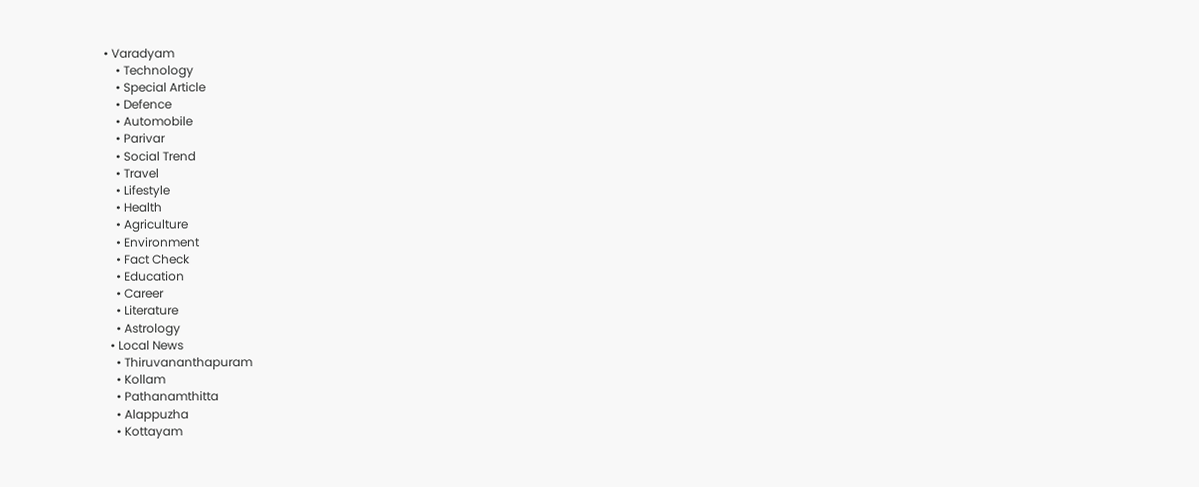• Varadyam
    • Technology
    • Special Article
    • Defence
    • Automobile
    • Parivar
    • Social Trend
    • Travel
    • Lifestyle
    • Health
    • Agriculture
    • Environment
    • Fact Check
    • Education
    • Career
    • Literature
    • Astrology
  • Local News
    • Thiruvananthapuram
    • Kollam
    • Pathanamthitta
    • Alappuzha
    • Kottayam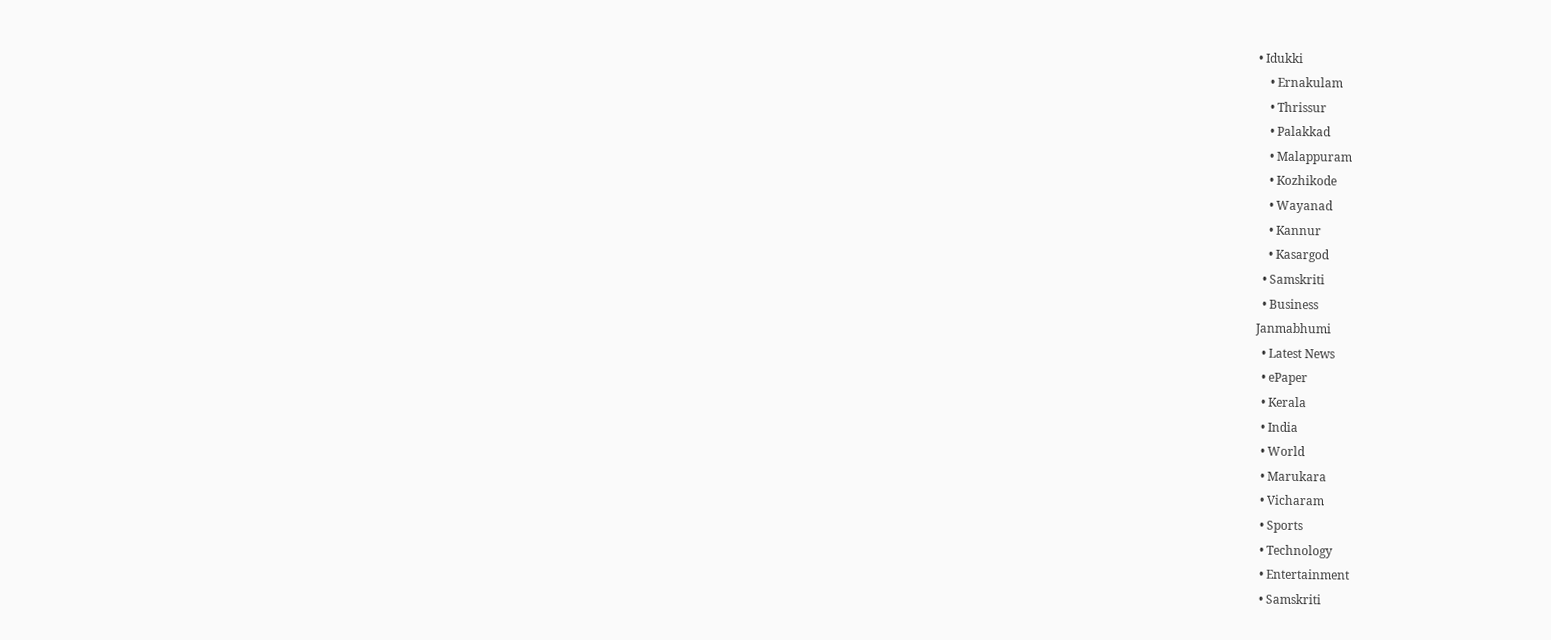• Idukki
    • Ernakulam
    • Thrissur
    • Palakkad
    • Malappuram
    • Kozhikode
    • Wayanad
    • Kannur
    • Kasargod
  • Samskriti
  • Business
Janmabhumi
  • Latest News
  • ePaper
  • Kerala
  • India
  • World
  • Marukara
  • Vicharam
  • Sports
  • Technology
  • Entertainment
  • Samskriti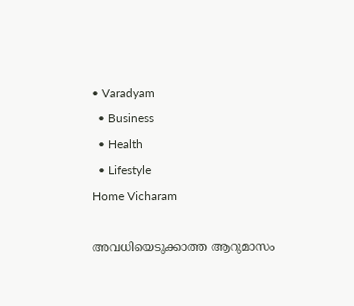• Varadyam
  • Business
  • Health
  • Lifestyle
Home Vicharam

അവധിയെടുക്കാത്ത ആറുമാസം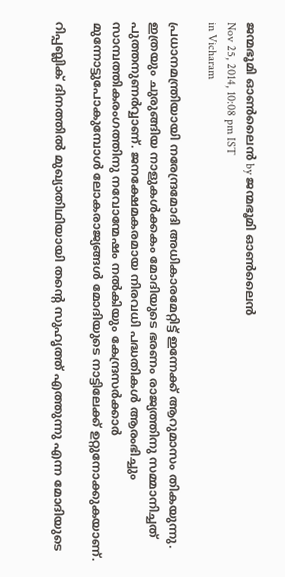ജന്മഭൂമി ഓണ്‍ലൈന്‍ by ജന്മഭൂമി ഓണ്‍ലൈന്‍
Nov 25, 2014, 10:08 pm IST
in Vicharam

പ്രധാനമന്ത്രിയായി നരേന്ദ്രമോദി അധികാരമേറ്റിട്ട് ഇന്നേക്ക് ആറുമാസം തികയുന്നു. ഇത്രയും ചുരുങ്ങിയ നാളുകള്‍ക്കകം മോദിയുടെ ഭരണം രാജ്യത്തിനു സമ്മാനിച്ചത് പുത്തനുണര്‍വ്വാണ്. ജനക്ഷേമകരമായ നിരവധി പദ്ധതികള്‍ ആരംഭിച്ചും സാമ്പത്തികരംഗത്തിനു നവോന്മേഷം നല്‍കിയും കേന്ദ്രസര്‍ക്കാര്‍ മുന്നോട്ടുപോകുമ്പോള്‍ ലോകരാജ്യങ്ങള്‍ മോദിയുടെ നാട്ടിലേക്ക് ഉറ്റുനോക്കുകയാണ്.

റിപ്പബ്ലിക് ദിനത്തില്‍ മുഖ്യാതിഥിയായി തന്റെ സുഹൃത്ത് എത്തുന്നു എന്ന മോദിയുടെ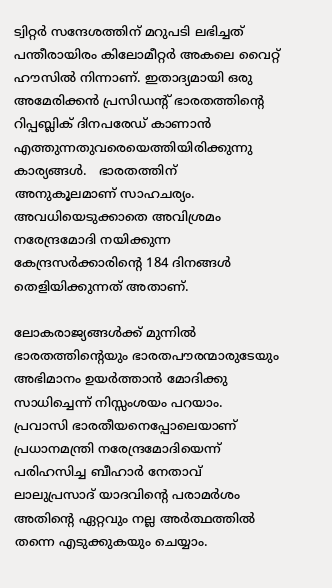ട്വിറ്റര്‍ സന്ദേശത്തിന് മറുപടി ലഭിച്ചത് പന്തീരായിരം കിലോമീറ്റര്‍ അകലെ വൈറ്റ് ഹൗസില്‍ നിന്നാണ്. ഇതാദ്യമായി ഒരു അമേരിക്കന്‍ പ്രസിഡന്റ് ഭാരതത്തിന്റെ റിപ്പബ്ലിക് ദിനപരേഡ് കാണാന്‍ എത്തുന്നതുവരെയെത്തിയിരിക്കുന്നു കാര്യങ്ങള്‍.   ഭാരതത്തിന് അനുകൂലമാണ് സാഹചര്യം. അവധിയെടുക്കാതെ അവിശ്രമം നരേന്ദ്രമോദി നയിക്കുന്ന കേന്ദ്രസര്‍ക്കാരിന്റെ 184 ദിനങ്ങള്‍ തെളിയിക്കുന്നത് അതാണ്.

ലോകരാജ്യങ്ങള്‍ക്ക് മുന്നില്‍ ഭാരതത്തിന്റെയും ഭാരതപൗരന്മാരുടേയും അഭിമാനം ഉയര്‍ത്താന്‍ മോദിക്കു സാധിച്ചെന്ന് നിസ്സംശയം പറയാം. പ്രവാസി ഭാരതീയനെപ്പോലെയാണ് പ്രധാനമന്ത്രി നരേന്ദ്രമോദിയെന്ന് പരിഹസിച്ച ബീഹാര്‍ നേതാവ് ലാലുപ്രസാദ് യാദവിന്റെ പരാമര്‍ശം അതിന്റെ ഏറ്റവും നല്ല അര്‍ത്ഥത്തില്‍ തന്നെ എടുക്കുകയും ചെയ്യാം.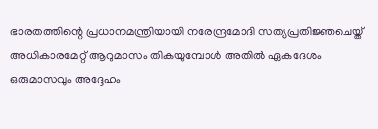ഭാരതത്തിന്റെ പ്രധാനമന്ത്രിയായി നരേന്ദ്രമോദി സത്യപ്രതിജ്ഞചെയ്ത് അധികാരമേറ്റ് ആറുമാസം തികയുമ്പോള്‍ അതില്‍ ഏകദേശം ഒരുമാസവും അദ്ദേഹം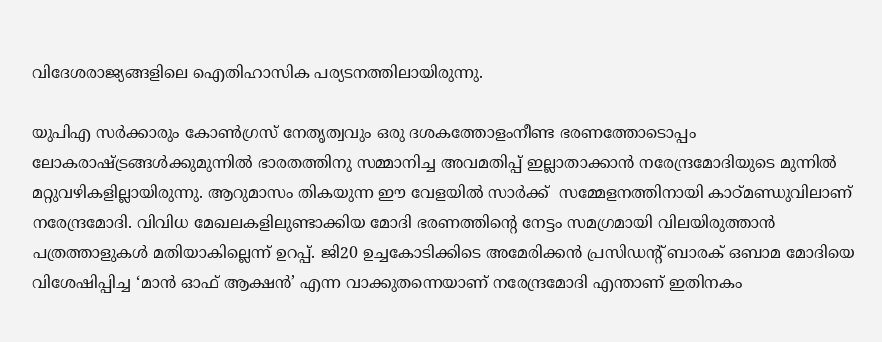വിദേശരാജ്യങ്ങളിലെ ഐതിഹാസിക പര്യടനത്തിലായിരുന്നു.

യുപിഎ സര്‍ക്കാരും കോണ്‍ഗ്രസ് നേതൃത്വവും ഒരു ദശകത്തോളംനീണ്ട ഭരണത്തോടൊപ്പം ലോകരാഷ്‌ട്രങ്ങള്‍ക്കുമുന്നില്‍ ഭാരതത്തിനു സമ്മാനിച്ച അവമതിപ്പ് ഇല്ലാതാക്കാന്‍ നരേന്ദ്രമോദിയുടെ മുന്നില്‍ മറ്റുവഴികളില്ലായിരുന്നു. ആറുമാസം തികയുന്ന ഈ വേളയില്‍ സാര്‍ക്ക്  സമ്മേളനത്തിനായി കാഠ്മണ്ഡുവിലാണ് നരേന്ദ്രമോദി. വിവിധ മേഖലകളിലുണ്ടാക്കിയ മോദി ഭരണത്തിന്റെ നേട്ടം സമഗ്രമായി വിലയിരുത്താന്‍ പത്രത്താളുകള്‍ മതിയാകില്ലെന്ന് ഉറപ്പ്. ജി20 ഉച്ചകോടിക്കിടെ അമേരിക്കന്‍ പ്രസിഡന്റ് ബാരക് ഒബാമ മോദിയെ വിശേഷിപ്പിച്ച ‘മാന്‍ ഓഫ് ആക്ഷന്‍’ എന്ന വാക്കുതന്നെയാണ് നരേന്ദ്രമോദി എന്താണ് ഇതിനകം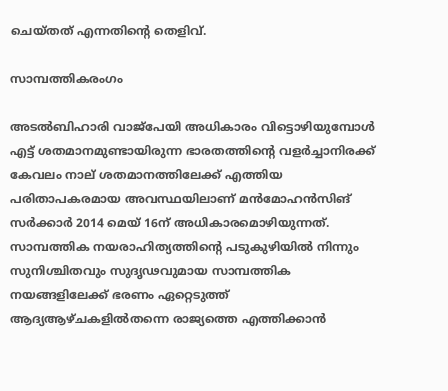ചെയ്തത് എന്നതിന്റെ തെളിവ്.

സാമ്പത്തികരംഗം

അടല്‍ബിഹാരി വാജ്‌പേയി അധികാരം വിട്ടൊഴിയുമ്പോള്‍ എട്ട് ശതമാനമുണ്ടായിരുന്ന ഭാരതത്തിന്റെ വളര്‍ച്ചാനിരക്ക് കേവലം നാല് ശതമാനത്തിലേക്ക് എത്തിയ പരിതാപകരമായ അവസ്ഥയിലാണ് മന്‍മോഹന്‍സിങ് സര്‍ക്കാര്‍ 2014 മെയ് 16ന് അധികാരമൊഴിയുന്നത്. സാമ്പത്തിക നയരാഹിത്യത്തിന്റെ പടുകുഴിയില്‍ നിന്നും സുനിശ്ചിതവും സുദൃഢവുമായ സാമ്പത്തിക നയങ്ങളിലേക്ക് ഭരണം ഏറ്റെടുത്ത് ആദ്യആഴ്ചകളില്‍തന്നെ രാജ്യത്തെ എത്തിക്കാന്‍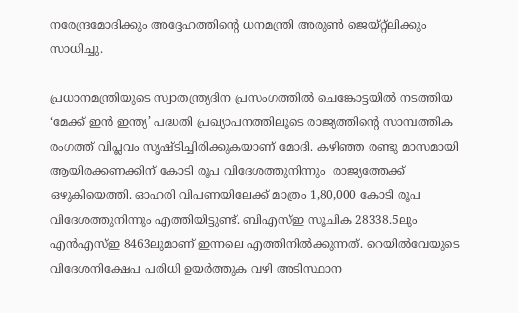നരേന്ദ്രമോദിക്കും അദ്ദേഹത്തിന്റെ ധനമന്ത്രി അരുണ്‍ ജെയ്റ്റ്‌ലിക്കും സാധിച്ചു.

പ്രധാനമന്ത്രിയുടെ സ്വാതന്ത്ര്യദിന പ്രസംഗത്തില്‍ ചെങ്കോട്ടയില്‍ നടത്തിയ ‘മേക്ക് ഇന്‍ ഇന്ത്യ’ പദ്ധതി പ്രഖ്യാപനത്തിലൂടെ രാജ്യത്തിന്റെ സാമ്പത്തിക രംഗത്ത് വിപ്ലവം സൃഷ്ടിച്ചിരിക്കുകയാണ് മോദി. കഴിഞ്ഞ രണ്ടു മാസമായി ആയിരക്കണക്കിന് കോടി രൂപ വിദേശത്തുനിന്നും  രാജ്യത്തേക്ക് ഒഴുകിയെത്തി. ഓഹരി വിപണയിലേക്ക് മാത്രം 1,80,000 കോടി രൂപ വിദേശത്തുനിന്നും എത്തിയിട്ടുണ്ട്. ബിഎസ്ഇ സൂചിക 28338.5ലും എന്‍എസ്ഇ 8463ലുമാണ് ഇന്നലെ എത്തിനില്‍ക്കുന്നത്. റെയില്‍വേയുടെ വിദേശനിക്ഷേപ പരിധി ഉയര്‍ത്തുക വഴി അടിസ്ഥാന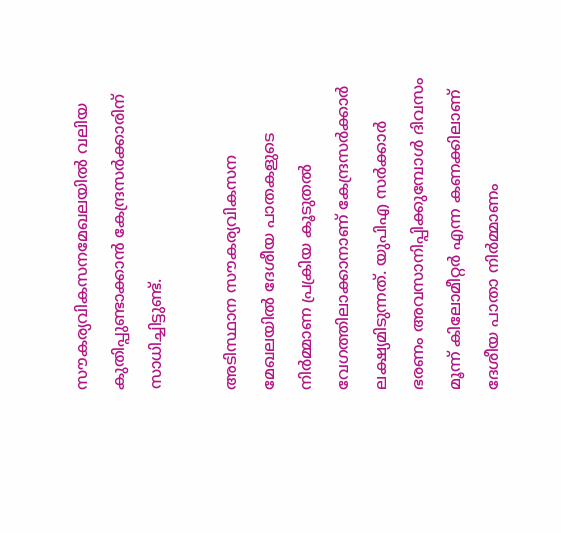സൗകര്യവികസനമേഖലയില്‍ വലിയ കുതിപ്പുണ്ടാക്കാന്‍ കേന്ദ്രസര്‍ക്കാരിന് സാധിച്ചിട്ടുണ്ട്.

അടിസ്ഥാന സൗകര്യവികസന മേഖലയില്‍ ദേശീയ പാതകളുടെ നിര്‍മ്മാണ പ്രക്രിയ കൂടുതല്‍ വേഗത്തിലാക്കാനാണ് കേന്ദ്രസര്‍ക്കാര്‍ ലക്ഷ്യമിടുന്നത്. യുപിഎ സര്‍ക്കാര്‍ ഭരണം അവസാനിപ്പിക്കുമ്പോള്‍ ദിവസം മൂന്ന് കിലോമീറ്റര്‍ എന്ന കണക്കിലാണ് ദേശീയ പാതാ നിര്‍മ്മാണം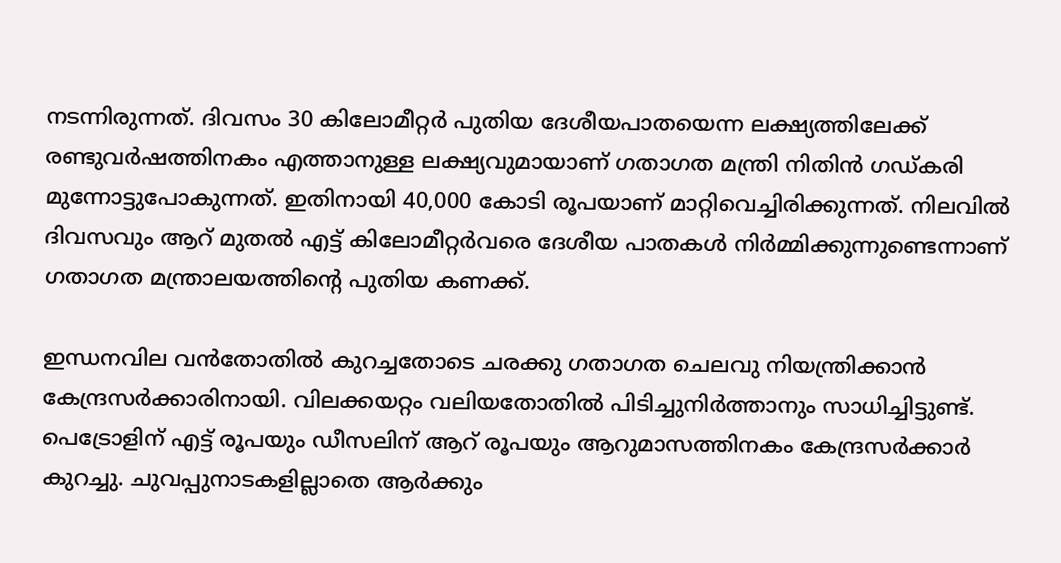നടന്നിരുന്നത്. ദിവസം 30 കിലോമീറ്റര്‍ പുതിയ ദേശീയപാതയെന്ന ലക്ഷ്യത്തിലേക്ക് രണ്ടുവര്‍ഷത്തിനകം എത്താനുള്ള ലക്ഷ്യവുമായാണ് ഗതാഗത മന്ത്രി നിതിന്‍ ഗഡ്കരി മുന്നോട്ടുപോകുന്നത്. ഇതിനായി 40,000 കോടി രൂപയാണ് മാറ്റിവെച്ചിരിക്കുന്നത്. നിലവില്‍ ദിവസവും ആറ് മുതല്‍ എട്ട് കിലോമീറ്റര്‍വരെ ദേശീയ പാതകള്‍ നിര്‍മ്മിക്കുന്നുണ്ടെന്നാണ് ഗതാഗത മന്ത്രാലയത്തിന്റെ പുതിയ കണക്ക്.

ഇന്ധനവില വന്‍തോതില്‍ കുറച്ചതോടെ ചരക്കു ഗതാഗത ചെലവു നിയന്ത്രിക്കാന്‍ കേന്ദ്രസര്‍ക്കാരിനായി. വിലക്കയറ്റം വലിയതോതില്‍ പിടിച്ചുനിര്‍ത്താനും സാധിച്ചിട്ടുണ്ട്. പെട്രോളിന് എട്ട് രൂപയും ഡീസലിന് ആറ് രൂപയും ആറുമാസത്തിനകം കേന്ദ്രസര്‍ക്കാര്‍ കുറച്ചു. ചുവപ്പുനാടകളില്ലാതെ ആര്‍ക്കും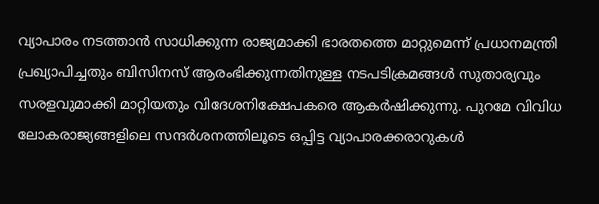വ്യാപാരം നടത്താന്‍ സാധിക്കുന്ന രാജ്യമാക്കി ഭാരതത്തെ മാറ്റുമെന്ന് പ്രധാനമന്ത്രി പ്രഖ്യാപിച്ചതും ബിസിനസ് ആരംഭിക്കുന്നതിനുള്ള നടപടിക്രമങ്ങള്‍ സുതാര്യവും സരളവുമാക്കി മാറ്റിയതും വിദേശനിക്ഷേപകരെ ആകര്‍ഷിക്കുന്നു. പുറമേ വിവിധ ലോകരാജ്യങ്ങളിലെ സന്ദര്‍ശനത്തിലൂടെ ഒപ്പിട്ട വ്യാപാരക്കരാറുകള്‍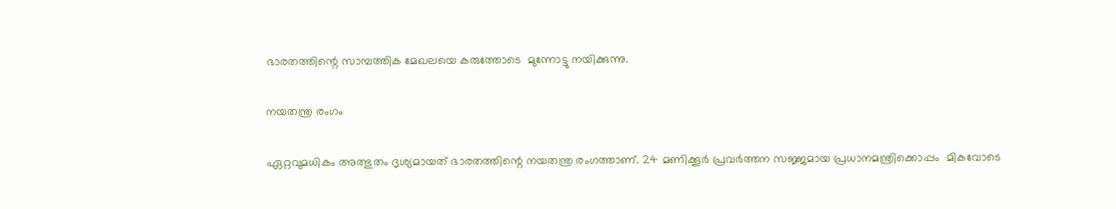ഭാരതത്തിന്റെ സാമ്പത്തിക മേഖലയെ കരുത്തോടെ  മുന്നോട്ടു നയിക്കുന്നു.

നയതന്ത്ര രംഗം

ഏറ്റവുമധികം അത്ഭുതം ദൃശ്യമായത് ഭാരതത്തിന്റെ നയതന്ത്ര രംഗത്താണ്. 24 മണിക്കൂര്‍ പ്രവര്‍ത്തന സജ്ജമായ പ്രധാനമന്ത്രിക്കൊപ്പം  മികവോടെ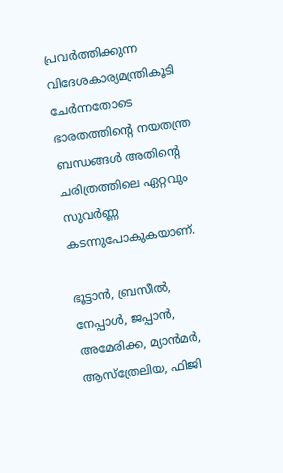പ്രവര്‍ത്തിക്കുന്ന വിദേശകാര്യമന്ത്രികൂടി ചേര്‍ന്നതോടെ ഭാരതത്തിന്റെ നയതന്ത്ര ബന്ധങ്ങള്‍ അതിന്റെ ചരിത്രത്തിലെ ഏറ്റവും സുവര്‍ണ്ണ കടന്നുപോകുകയാണ്.

ഭൂട്ടാന്‍, ബ്രസീല്‍, നേപ്പാള്‍, ജപ്പാന്‍, അമേരിക്ക, മ്യാന്‍മര്‍, ആസ്‌ത്രേലിയ, ഫിജി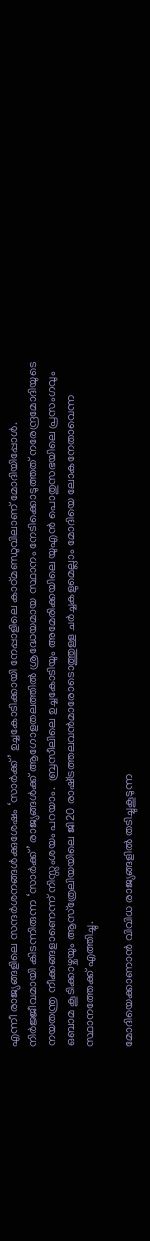എന്നീ രാജ്യങ്ങളിലെ സന്ദര്‍ശനങ്ങള്‍ക്കുശേഷം ‘സാര്‍ക്ക്’ ഉച്ചകോടിക്കായി നേപ്പാളിലെ കാഠ്മണ്ഡുവിലാണ് മോദിയിപ്പോള്‍. നിര്‍ജ്ജീവമായി കിടന്നിരുന്ന ‘സാര്‍ക്ക്’ രാജ്യങ്ങള്‍ക്ക് ആഗോളതലത്തില്‍ ശ്രദ്ധേയമായ സ്ഥാനം നേടിക്കൊടുത്തത് നരേന്ദ്രമോദിയുടെ നയതന്ത്ര നീക്കങ്ങളാണെന്ന് നിസ്സംശയം പറയാം.  ബ്രസീലിലെ ഉച്ചകോടിയും അമേരിക്കയിലെ യുഎന്‍ പൊതുസഭയിലെ പ്രസംഗവും ഒബാമ കൂടിക്കാഴ്ചയും ആസ്‌ത്രേലിയയിലെ ജി20 രാഷ്‌ട്രത്തലവന്‍മാരോടൊത്തുള്ള ചര്‍ച്ചകളുമെല്ലാം മോദിയെ ലോകനേതാവെന്ന സ്ഥാനത്തേക്ക് എത്തിച്ചു.

മോദിയെക്കാണാന്‍ വിവിധ രാജ്യങ്ങളില്‍ തടിച്ചുകൂടുന്ന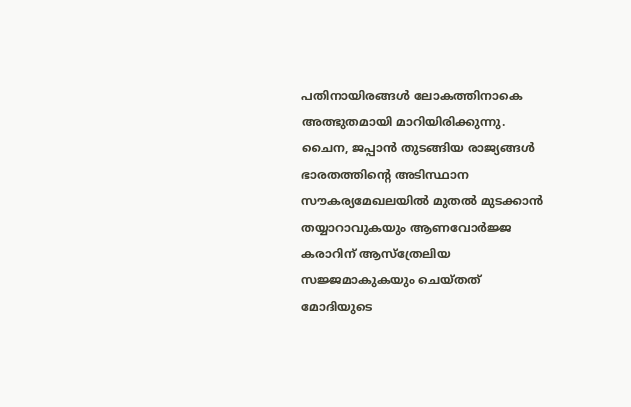പതിനായിരങ്ങള്‍ ലോകത്തിനാകെ അത്ഭുതമായി മാറിയിരിക്കുന്നു. ചൈന, ജപ്പാന്‍ തുടങ്ങിയ രാജ്യങ്ങള്‍ ഭാരതത്തിന്റെ അടിസ്ഥാന സൗകര്യമേഖലയില്‍ മുതല്‍ മുടക്കാന്‍ തയ്യാറാവുകയും ആണവോര്‍ജ്ജ കരാറിന് ആസ്‌ത്രേലിയ സജ്ജമാകുകയും ചെയ്തത് മോദിയുടെ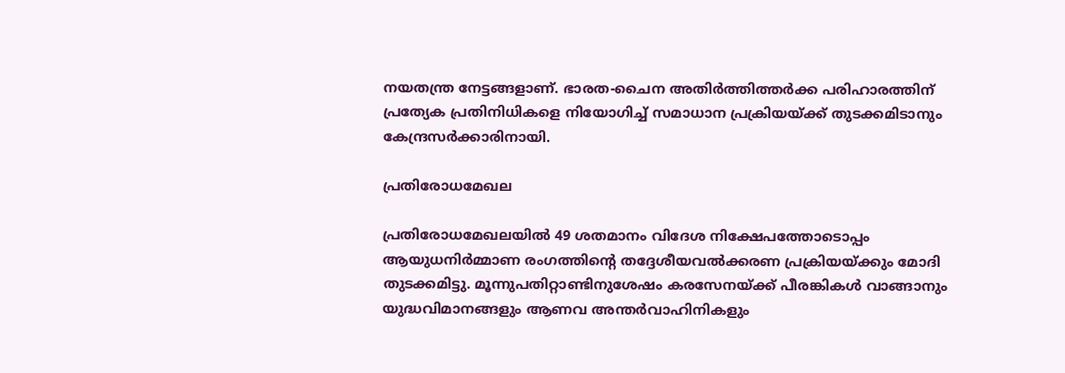നയതന്ത്ര നേട്ടങ്ങളാണ്. ഭാരത-ചൈന അതിര്‍ത്തിത്തര്‍ക്ക പരിഹാരത്തിന് പ്രത്യേക പ്രതിനിധികളെ നിയോഗിച്ച് സമാധാന പ്രക്രിയയ്‌ക്ക് തുടക്കമിടാനും കേന്ദ്രസര്‍ക്കാരിനായി.

പ്രതിരോധമേഖല

പ്രതിരോധമേഖലയില്‍ 49 ശതമാനം വിദേശ നിക്ഷേപത്തോടൊപ്പം ആയുധനിര്‍മ്മാണ രംഗത്തിന്റെ തദ്ദേശീയവല്‍ക്കരണ പ്രക്രിയയ്‌ക്കും മോദി തുടക്കമിട്ടു. മൂന്നുപതിറ്റാണ്ടിനുശേഷം കരസേനയ്‌ക്ക് പീരങ്കികള്‍ വാങ്ങാനും യുദ്ധവിമാനങ്ങളും ആണവ അന്തര്‍വാഹിനികളും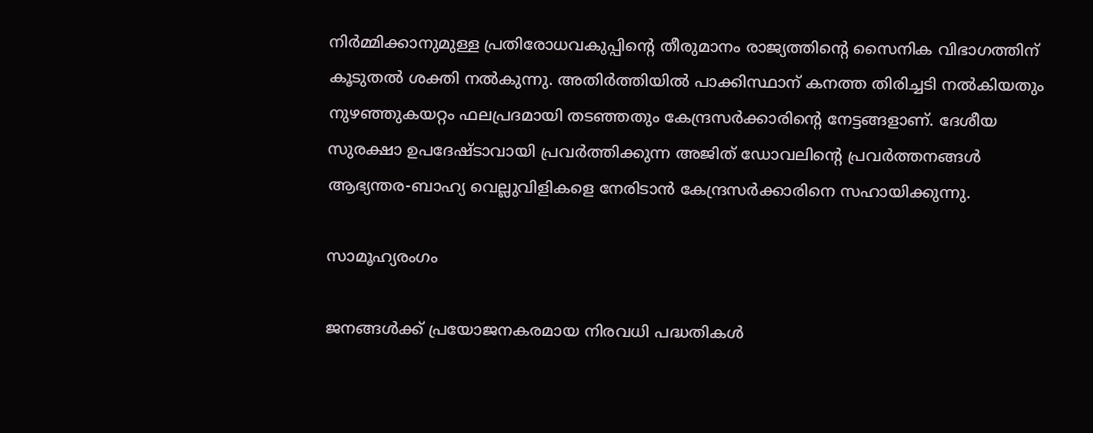നിര്‍മ്മിക്കാനുമുള്ള പ്രതിരോധവകുപ്പിന്റെ തീരുമാനം രാജ്യത്തിന്റെ സൈനിക വിഭാഗത്തിന് കൂടുതല്‍ ശക്തി നല്‍കുന്നു. അതിര്‍ത്തിയില്‍ പാക്കിസ്ഥാന് കനത്ത തിരിച്ചടി നല്‍കിയതും നുഴഞ്ഞുകയറ്റം ഫലപ്രദമായി തടഞ്ഞതും കേന്ദ്രസര്‍ക്കാരിന്റെ നേട്ടങ്ങളാണ്. ദേശീയ സുരക്ഷാ ഉപദേഷ്ടാവായി പ്രവര്‍ത്തിക്കുന്ന അജിത് ഡോവലിന്റെ പ്രവര്‍ത്തനങ്ങള്‍ ആഭ്യന്തര-ബാഹ്യ വെല്ലുവിളികളെ നേരിടാന്‍ കേന്ദ്രസര്‍ക്കാരിനെ സഹായിക്കുന്നു.

സാമൂഹ്യരംഗം

ജനങ്ങള്‍ക്ക് പ്രയോജനകരമായ നിരവധി പദ്ധതികള്‍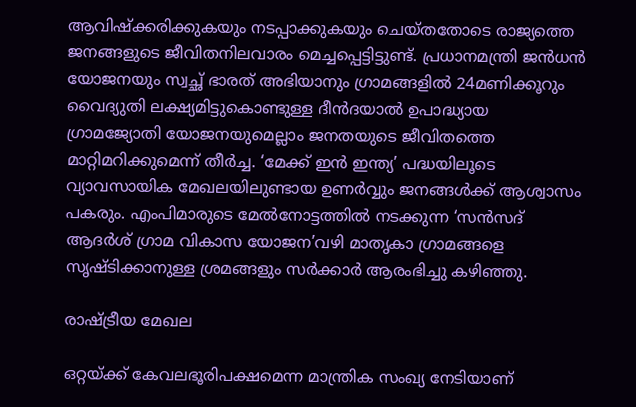ആവിഷ്‌ക്കരിക്കുകയും നടപ്പാക്കുകയും ചെയ്തതോടെ രാജ്യത്തെ ജനങ്ങളുടെ ജീവിതനിലവാരം മെച്ചപ്പെട്ടിട്ടുണ്ട്. പ്രധാനമന്ത്രി ജന്‍ധന്‍ യോജനയും സ്വച്ഛ് ഭാരത് അഭിയാനും ഗ്രാമങ്ങളില്‍ 24മണിക്കൂറും വൈദ്യുതി ലക്ഷ്യമിട്ടുകൊണ്ടുള്ള ദീന്‍ദയാല്‍ ഉപാദ്ധ്യായ ഗ്രാമജ്യോതി യോജനയുമെല്ലാം ജനതയുടെ ജീവിതത്തെ മാറ്റിമറിക്കുമെന്ന് തീര്‍ച്ച. ‘മേക്ക് ഇന്‍ ഇന്ത്യ’ പദ്ധയിലൂടെ വ്യാവസായിക മേഖലയിലുണ്ടായ ഉണര്‍വ്വും ജനങ്ങള്‍ക്ക് ആശ്വാസം പകരും. എംപിമാരുടെ മേല്‍നോട്ടത്തില്‍ നടക്കുന്ന ‘സന്‍സദ് ആദര്‍ശ് ഗ്രാമ വികാസ യോജന’വഴി മാതൃകാ ഗ്രാമങ്ങളെ സൃഷ്ടിക്കാനുള്ള ശ്രമങ്ങളും സര്‍ക്കാര്‍ ആരംഭിച്ചു കഴിഞ്ഞു.

രാഷ്‌ട്രീയ മേഖല

ഒറ്റയ്‌ക്ക് കേവലഭൂരിപക്ഷമെന്ന മാന്ത്രിക സംഖ്യ നേടിയാണ്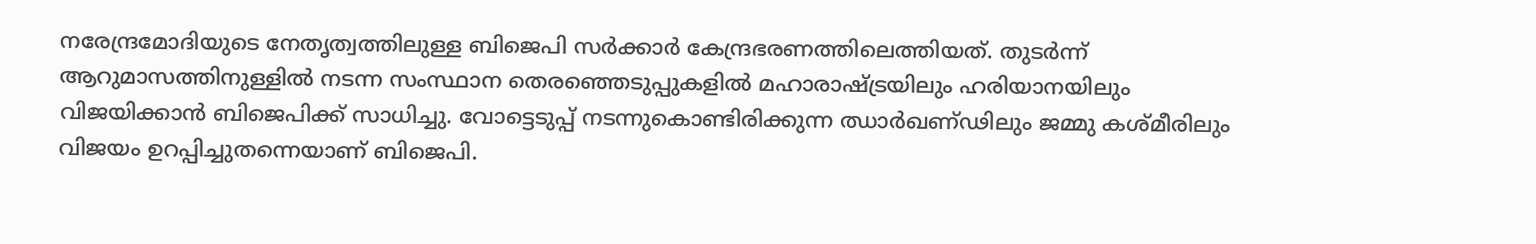നരേന്ദ്രമോദിയുടെ നേതൃത്വത്തിലുള്ള ബിജെപി സര്‍ക്കാര്‍ കേന്ദ്രഭരണത്തിലെത്തിയത്. തുടര്‍ന്ന് ആറുമാസത്തിനുള്ളില്‍ നടന്ന സംസ്ഥാന തെരഞ്ഞെടുപ്പുകളില്‍ മഹാരാഷ്‌ട്രയിലും ഹരിയാനയിലും വിജയിക്കാന്‍ ബിജെപിക്ക് സാധിച്ചു. വോട്ടെടുപ്പ് നടന്നുകൊണ്ടിരിക്കുന്ന ഝാര്‍ഖണ്ഢിലും ജമ്മു കശ്മീരിലും വിജയം ഉറപ്പിച്ചുതന്നെയാണ് ബിജെപി.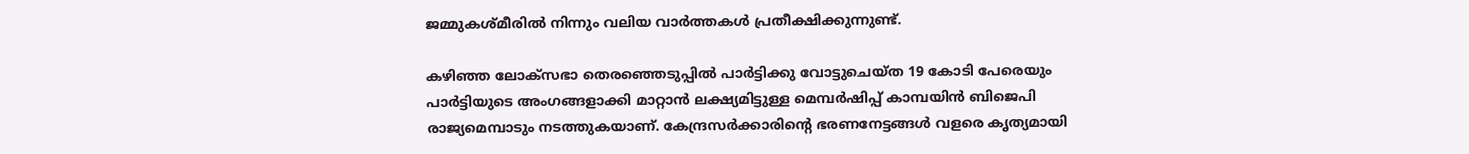ജമ്മുകശ്മീരില്‍ നിന്നും വലിയ വാര്‍ത്തകള്‍ പ്രതീക്ഷിക്കുന്നുണ്ട്.

കഴിഞ്ഞ ലോക്‌സഭാ തെരഞ്ഞെടുപ്പില്‍ പാര്‍ട്ടിക്കു വോട്ടുചെയ്ത 19 കോടി പേരെയും പാര്‍ട്ടിയുടെ അംഗങ്ങളാക്കി മാറ്റാന്‍ ലക്ഷ്യമിട്ടുള്ള മെമ്പര്‍ഷിപ്പ് കാമ്പയിന്‍ ബിജെപി രാജ്യമെമ്പാടും നടത്തുകയാണ്. കേന്ദ്രസര്‍ക്കാരിന്റെ ഭരണനേട്ടങ്ങള്‍ വളരെ കൃത്യമായി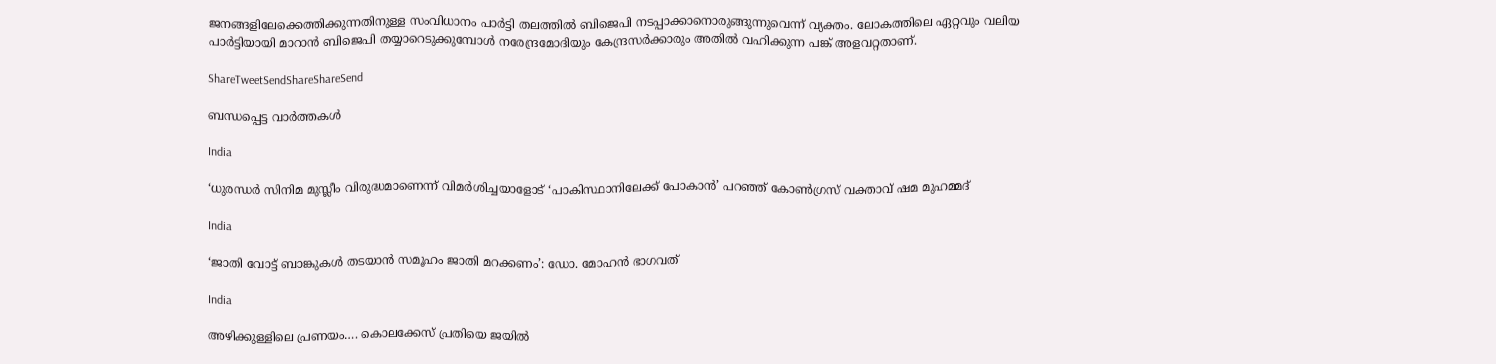ജനങ്ങളിലേക്കെത്തിക്കുന്നതിനുള്ള സംവിധാനം പാര്‍ട്ടി തലത്തില്‍ ബിജെപി നടപ്പാക്കാനൊരുങ്ങുന്നുവെന്ന് വ്യക്തം. ലോകത്തിലെ ഏറ്റവും വലിയ പാര്‍ട്ടിയായി മാറാന്‍ ബിജെപി തയ്യാറെടുക്കുമ്പോള്‍ നരേന്ദ്രമോദിയും കേന്ദ്രസര്‍ക്കാരും അതില്‍ വഹിക്കുന്ന പങ്ക് അളവറ്റതാണ്.

ShareTweetSendShareShareSend

ബന്ധപ്പെട്ട വാര്‍ത്തകള്‍

India

‘ധുരന്ധർ സിനിമ മുസ്ലീം വിരുദ്ധമാണെന്ന് വിമർശിച്ചയാളോട് ‘പാകിസ്ഥാനിലേക്ക് പോകാൻ’ പറഞ്ഞ് കോൺഗ്രസ് വക്താവ് ഷമ മുഹമ്മദ്

India

‘ജാതി വോട്ട് ബാങ്കുകള്‍ തടയാന്‍ സമൂഹം ജാതി മറക്കണം’: ഡോ. മോഹന്‍ ഭാഗവത്

India

അഴിക്കുള്ളിലെ പ്രണയം…. കൊലക്കേസ് പ്രതിയെ ജയിൽ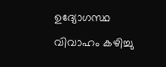ഉദ്യോഗസ്ഥ വിവാഹം കഴിച്ചു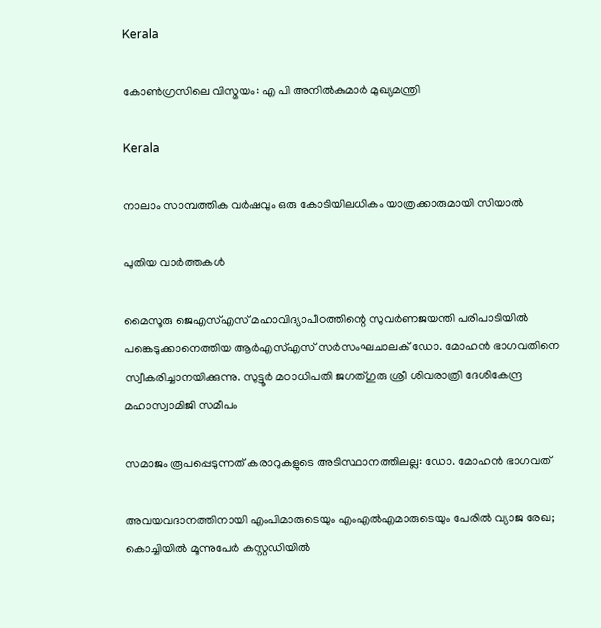Kerala

കോണ്‍ഗ്രസിലെ വിസ്മയം: എ പി അനില്‍കുമാര്‍ മുഖ്യമന്ത്രി

Kerala

നാലാം സാമ്പത്തിക വര്‍ഷവും ഒരു കോടിയിലധികം യാത്രക്കാരുമായി സിയാല്‍

പുതിയ വാര്‍ത്തകള്‍

മൈസൂരു ജെഎസ്എസ് മഹാവിദ്യാപീഠത്തിന്റെ സുവര്‍ണജയന്തി പരിപാടിയില്‍ പങ്കെടുക്കാനെത്തിയ ആര്‍എസ്എസ് സര്‍സംഘചാലക് ഡോ. മോഹന്‍ ഭാഗവതിനെ സ്വീകരിച്ചാനയിക്കുന്നു. സുട്ടൂര്‍ മഠാധിപതി ജഗത്ഗുരു ശ്രീ ശിവരാത്രി ദേശികേന്ദ്ര മഹാസ്വാമിജി സമീപം

സമാജം രൂപപ്പെടുന്നത് കരാറുകളുടെ അടിസ്ഥാനത്തിലല്ല: ഡോ. മോഹന്‍ ഭാഗവത്

അവയവദാനത്തിനായി എംപിമാരുടെയും എംഎല്‍എമാരുടെയും പേരിൽ വ്യാജ രേഖ; കൊച്ചിയിൽ മൂന്നുപേർ കസ്റ്റഡിയിൽ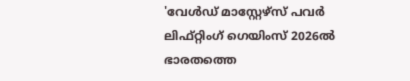'വേള്‍ഡ് മാസ്റ്റേഴ്‌സ് പവര്‍ ലിഫ്റ്റിംഗ് ഗെയിംസ് 2026ല്‍ ഭാരതത്തെ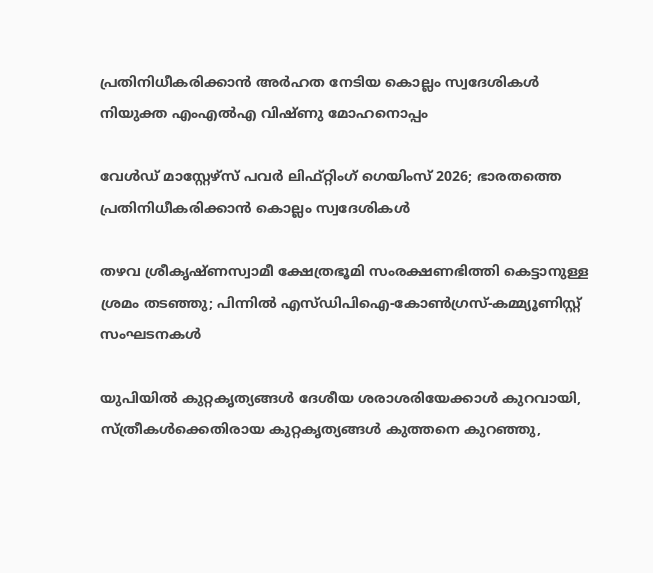പ്രതിനിധീകരിക്കാന്‍ അര്‍ഹത നേടിയ കൊല്ലം സ്വദേശികള്‍ നിയുക്ത എംഎല്‍എ വിഷ്ണു മോഹനൊപ്പം

വേള്‍ഡ് മാസ്റ്റേഴ്‌സ് പവര്‍ ലിഫ്റ്റിംഗ് ഗെയിംസ് 2026; ഭാരതത്തെ പ്രതിനിധീകരിക്കാന്‍ കൊല്ലം സ്വദേശികള്‍

തഴവ ശ്രീകൃഷ്ണസ്വാമീ ക്ഷേത്രഭൂമി സംരക്ഷണഭിത്തി കെട്ടാനുള്ള ശ്രമം തടഞ്ഞു; പിന്നില്‍ എസ്ഡിപിഐ-കോണ്‍ഗ്രസ്-കമ്മ്യൂണിസ്റ്റ് സംഘടനകള്‍

യു‌പിയിൽ കുറ്റകൃത്യങ്ങൾ ദേശീയ ശരാശരിയേക്കാൾ കുറവായി, സ്ത്രീകൾക്കെതിരായ കുറ്റകൃത്യങ്ങൾ കുത്തനെ കുറഞ്ഞു,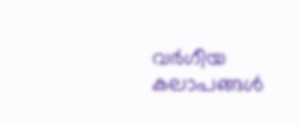വർഗീയ കലാപങ്ങൾ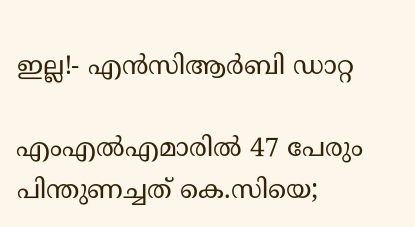ഇല്ല!- എൻ‌സി‌ആർ‌ബി ഡാറ്റ

എംഎൽഎമാരിൽ 47 പേരും പിന്തുണച്ചത് കെ.സിയെ;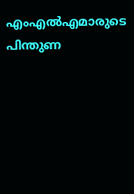എംഎൽഎമാരുടെ പിന്തുണ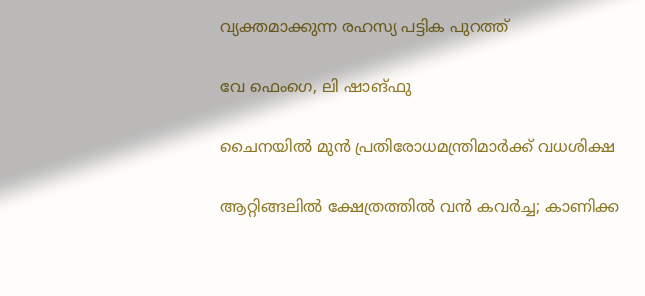വ്യക്തമാക്കുന്ന രഹസ്യ പട്ടിക പുറത്ത്

വേ ഫെംഗെ, ലി ഷാങ്ഫു

ചൈനയില്‍ മുന്‍ പ്രതിരോധമന്ത്രിമാര്‍ക്ക് വധശിക്ഷ

ആറ്റിങ്ങലിൽ ക്ഷേത്രത്തിൽ വൻ കവർച്ച; കാണിക്ക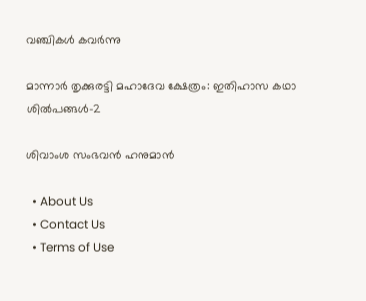വഞ്ചികൾ കവർന്നു

മാന്നാര്‍ തൃക്കുരട്ടി മഹാദേവ ക്ഷേത്രം: ഇതിഹാസ കഥാ ശില്‍പങ്ങള്‍-2

ശിവാംശ സംഭവന്‍ ഹനുമാന്‍

  • About Us
  • Contact Us
  • Terms of Use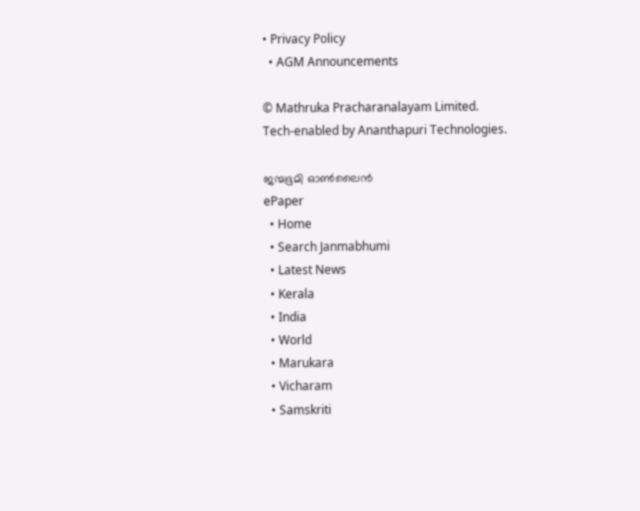• Privacy Policy
  • AGM Announcements

© Mathruka Pracharanalayam Limited.
Tech-enabled by Ananthapuri Technologies.

ജന്മഭൂമി ഓണ്‍ലൈന്‍
ePaper
  • Home
  • Search Janmabhumi
  • Latest News
  • Kerala
  • India
  • World
  • Marukara
  • Vicharam
  • Samskriti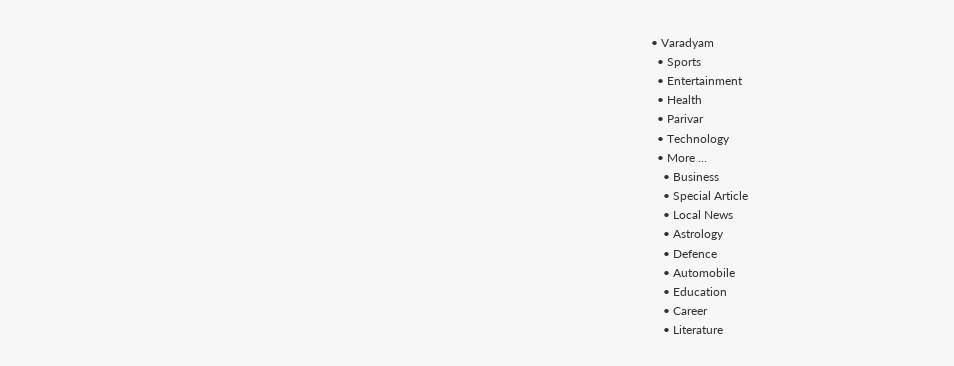• Varadyam
  • Sports
  • Entertainment
  • Health
  • Parivar
  • Technology
  • More …
    • Business
    • Special Article
    • Local News
    • Astrology
    • Defence
    • Automobile
    • Education
    • Career
    • Literature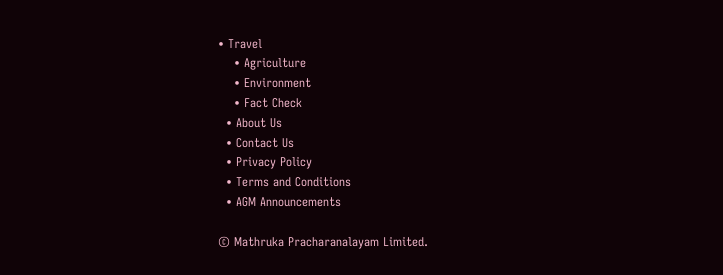• Travel
    • Agriculture
    • Environment
    • Fact Check
  • About Us
  • Contact Us
  • Privacy Policy
  • Terms and Conditions
  • AGM Announcements

© Mathruka Pracharanalayam Limited.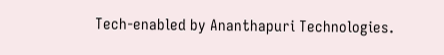Tech-enabled by Ananthapuri Technologies.